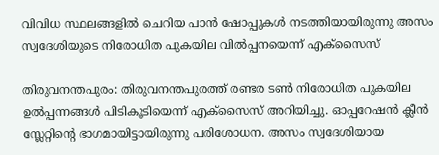വിവിധ സ്ഥലങ്ങളിൽ ചെറിയ പാൻ ഷോപ്പുകൾ നടത്തിയായിരുന്നു അസം സ്വദേശിയുടെ നിരോധിത പുകയില വിൽപ്പനയെന്ന് എക്സൈസ്

തിരുവനന്തപുരം: തിരുവനന്തപുരത്ത് രണ്ടര ടൺ നിരോധിത പുകയില ഉൽപ്പന്നങ്ങൾ പിടികൂടിയെന്ന് എക്സൈസ് അറിയിച്ചു. ഓപ്പറേഷൻ ക്ലീൻ സ്ലേറ്റിന്‍റെ ഭാഗമായിട്ടായിരുന്നു പരിശോധന. അസം സ്വദേശിയായ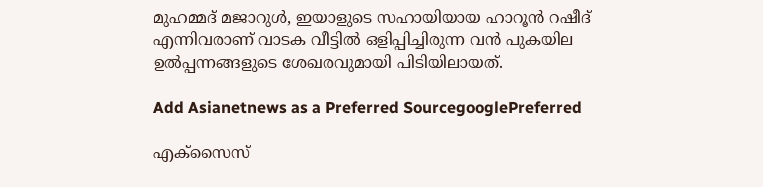മുഹമ്മദ്‌ മജാറുൾ, ഇയാളുടെ സഹായിയായ ഹാറൂൻ റഷീദ് എന്നിവരാണ് വാടക വീട്ടിൽ ഒളിപ്പിച്ചിരുന്ന വൻ പുകയില ഉൽപ്പന്നങ്ങളുടെ ശേഖരവുമായി പിടിയിലായത്.

Add Asianetnews as a Preferred SourcegooglePreferred

എക്സൈസ്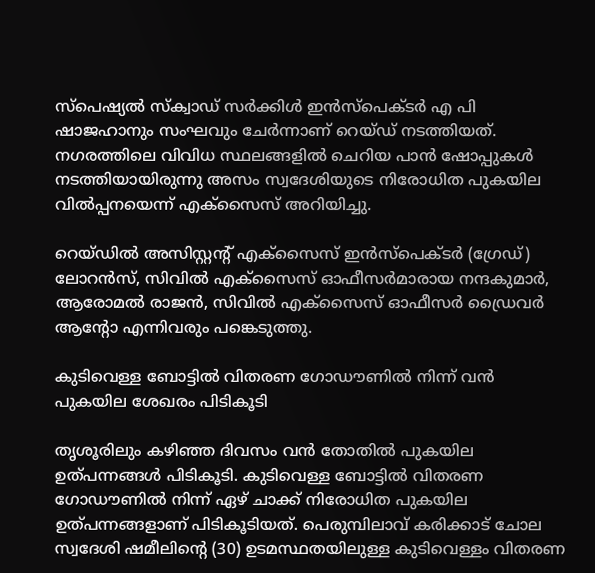സ്പെഷ്യൽ സ്‌ക്വാഡ് സർക്കിൾ ഇൻസ്‌പെക്ടർ എ പി ഷാജഹാനും സംഘവും ചേർന്നാണ് റെയ്‌ഡ് നടത്തിയത്. നഗരത്തിലെ വിവിധ സ്ഥലങ്ങളിൽ ചെറിയ പാൻ ഷോപ്പുകൾ നടത്തിയായിരുന്നു അസം സ്വദേശിയുടെ നിരോധിത പുകയില വിൽപ്പനയെന്ന് എക്സൈസ് അറിയിച്ചു.

റെയ്‌ഡിൽ അസിസ്റ്റന്‍റ് എക്സൈസ് ഇൻസ്‌പെക്ടർ (ഗ്രേഡ്) ലോറൻസ്, സിവിൽ എക്സൈസ് ഓഫീസർമാരായ നന്ദകുമാർ, ആരോമൽ രാജൻ, സിവിൽ എക്സൈസ് ഓഫീസർ ഡ്രൈവർ ആന്റോ എന്നിവരും പങ്കെടുത്തു.

കുടിവെള്ള ബോട്ടില്‍ വിതരണ ഗോഡൗണില്‍ നിന്ന് വൻ പുകയില ശേഖരം പിടികൂടി

തൃശൂരിലും കഴിഞ്ഞ ദിവസം വൻ തോതിൽ പുകയില ഉത്പന്നങ്ങൾ പിടികൂടി. കുടിവെള്ള ബോട്ടില്‍ വിതരണ ഗോഡൗണില്‍ നിന്ന് ഏഴ് ചാക്ക് നിരോധിത പുകയില ഉത്പന്നങ്ങളാണ് പിടികൂടിയത്. പെരുമ്പിലാവ് കരിക്കാട് ചോല സ്വദേശി ഷമീലിന്‍റെ (30) ഉടമസ്ഥതയിലുള്ള കുടിവെള്ളം വിതരണ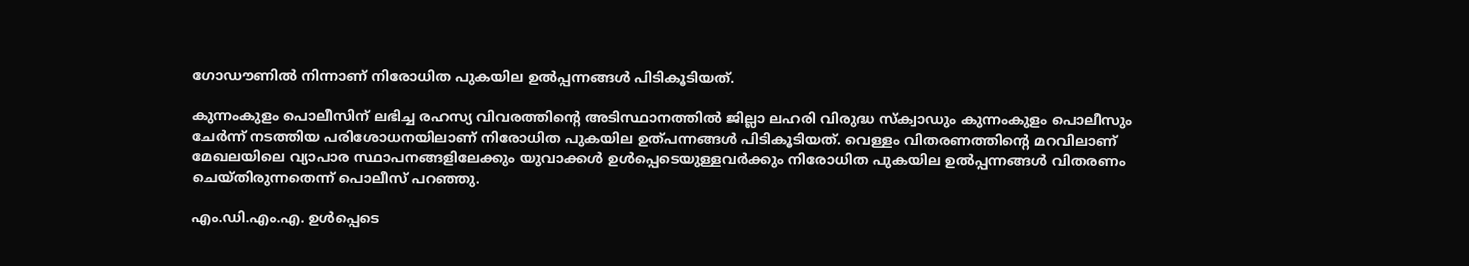ഗോഡൗണില്‍ നിന്നാണ് നിരോധിത പുകയില ഉല്‍പ്പന്നങ്ങള്‍ പിടികൂടിയത്.

കുന്നംകുളം പൊലീസിന് ലഭിച്ച രഹസ്യ വിവരത്തിന്റെ അടിസ്ഥാനത്തില്‍ ജില്ലാ ലഹരി വിരുദ്ധ സ്‌ക്വാഡും കുന്നംകുളം പൊലീസും ചേര്‍ന്ന് നടത്തിയ പരിശോധനയിലാണ് നിരോധിത പുകയില ഉത്പന്നങ്ങള്‍ പിടികൂടിയത്. വെള്ളം വിതരണത്തിന്റെ മറവിലാണ് മേഖലയിലെ വ്യാപാര സ്ഥാപനങ്ങളിലേക്കും യുവാക്കള്‍ ഉള്‍പ്പെടെയുള്ളവര്‍ക്കും നിരോധിത പുകയില ഉല്‍പ്പന്നങ്ങള്‍ വിതരണം ചെയ്തിരുന്നതെന്ന് പൊലീസ് പറഞ്ഞു.

എം.ഡി.എം.എ. ഉള്‍പ്പെടെ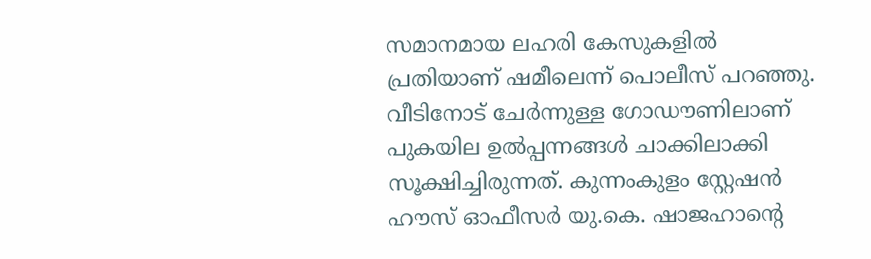സമാനമായ ലഹരി കേസുകളില്‍ പ്രതിയാണ് ഷമീലെന്ന് പൊലീസ് പറഞ്ഞു. വീടിനോട് ചേര്‍ന്നുള്ള ഗോഡൗണിലാണ് പുകയില ഉല്‍പ്പന്നങ്ങള്‍ ചാക്കിലാക്കി സൂക്ഷിച്ചിരുന്നത്. കുന്നംകുളം സ്റ്റേഷന്‍ ഹൗസ് ഓഫീസര്‍ യു.കെ. ഷാജഹാന്റെ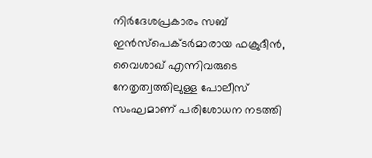നിര്‍ദേശപ്രകാരം സബ് ഇന്‍സ്‌പെക്ടര്‍മാരായ ഫക്രുദീന്‍, വൈശാഖ് എന്നിവരുടെ നേതൃത്വത്തിലുള്ള പോലീസ് സംഘമാണ് പരിശോധന നടത്തി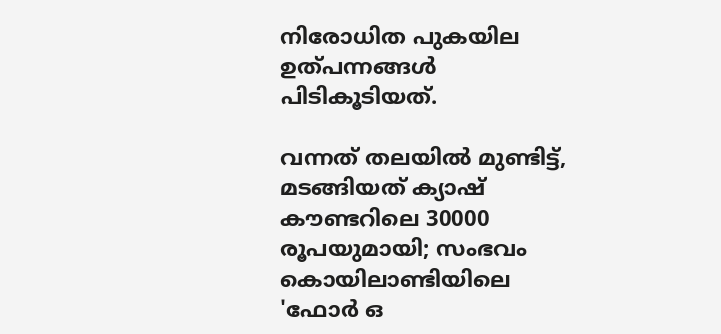നിരോധിത പുകയില ഉത്പന്നങ്ങള്‍ പിടികൂടിയത്.

വന്നത് തലയിൽ മുണ്ടിട്ട്, മടങ്ങിയത് ക്യാഷ് കൗണ്ടറിലെ 30000 രൂപയുമായി; സംഭവം കൊയിലാണ്ടിയിലെ 'ഫോര്‍ ഒ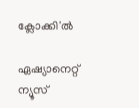ക്ലോക്കി'ൽ

ഏഷ്യാനെറ്റ് ന്യൂസ്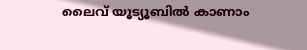ലൈവ് യൂട്യൂബിൽ കാണാം